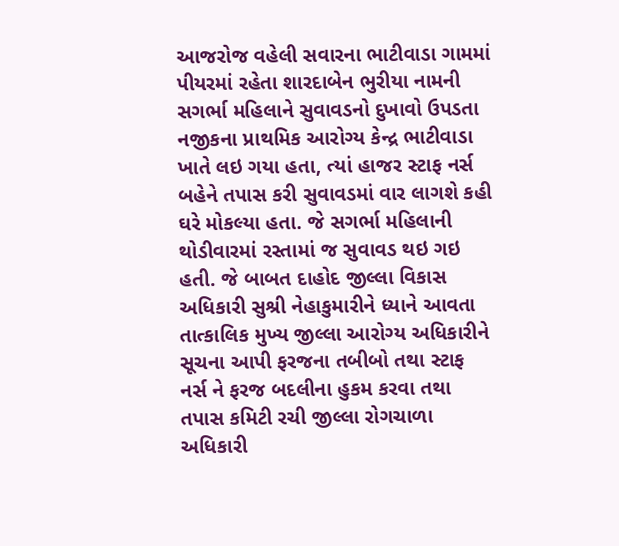આજરોજ વહેલી સવારના ભાટીવાડા ગામમાં પીયરમાં રહેતા શારદાબેન ભુરીયા નામની સગર્ભા મહિલાને સુવાવડનો દુખાવો ઉપડતા નજીકના પ્રાથમિક આરોગ્ય કેન્દ્ર ભાટીવાડા ખાતે લઇ ગયા હતા, ત્યાં હાજર સ્ટાફ નર્સ બહેને તપાસ કરી સુવાવડમાં વાર લાગશે કહી ઘરે મોકલ્યા હતા. જે સગર્ભા મહિલાની થોડીવારમાં રસ્તામાં જ સુવાવડ થઇ ગઇ હતી. જે બાબત દાહોદ જીલ્લા વિકાસ અધિકારી સુશ્રી નેહાકુમારીને ધ્યાને આવતા તાત્કાલિક મુખ્ય જીલ્લા આરોગ્ય અધિકારીને સૂચના આપી ફરજના તબીબો તથા સ્ટાફ નર્સ ને ફરજ બદલીના હુકમ કરવા તથા તપાસ કમિટી રચી જીલ્લા રોગચાળા અધિકારી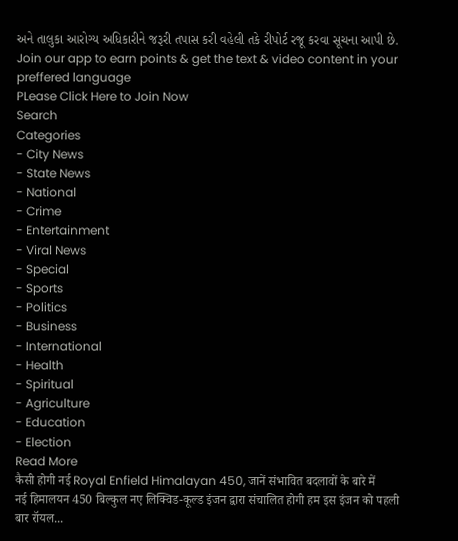અને તાલુકા આરોગ્ય અધિકારીને જરૂરી તપાસ કરી વહેલી તકે રીપોર્ટ રજૂ કરવા સૂચના આપી છે.
Join our app to earn points & get the text & video content in your preffered language
PLease Click Here to Join Now
Search
Categories
- City News
- State News
- National
- Crime
- Entertainment
- Viral News
- Special
- Sports
- Politics
- Business
- International
- Health
- Spiritual
- Agriculture
- Education
- Election
Read More
कैसी होगी नई Royal Enfield Himalayan 450, जानें संभावित बदलावों के बारे में
नई हिमालयन 450 बिल्कुल नए लिक्विड-कूल्ड इंजन द्वारा संचालित होगी हम इस इंजन को पहली बार रॉयल...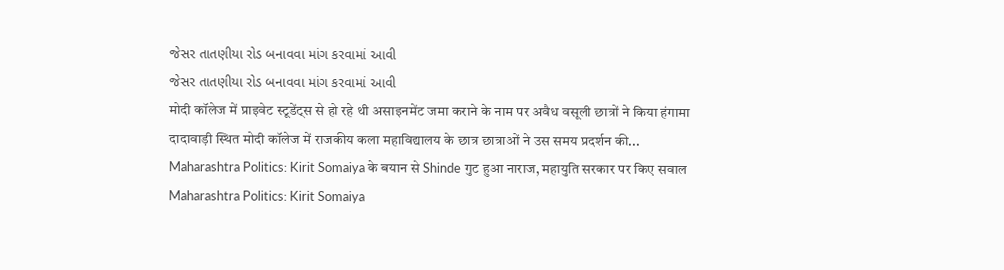જેસર તાતણીયા રોડ બનાવવા માંગ કરવામાં આવી
જેસર તાતણીયા રોડ બનાવવા માંગ કરવામાં આવી
मोदी कॉलेज में प्राइवेट स्टूडेंट्स से हो रहे थी असाइनमेंट जमा कराने के नाम पर अवैध वसूली छात्रों ने किया हंगामा
दादावाड़ी स्थित मोदी कॉलेज में राजकीय कला महाविद्यालय के छात्र छात्राओं ने उस समय प्रदर्शन की...
Maharashtra Politics: Kirit Somaiya के बयान से Shinde गुट हुआ नाराज, महायुति सरकार पर किए सवाल
Maharashtra Politics: Kirit Somaiya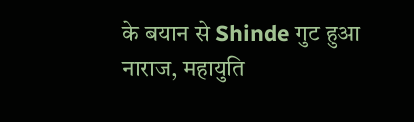के बयान से Shinde गुट हुआ नाराज, महायुति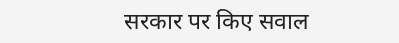सरकार पर किए सवाल